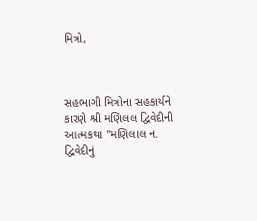મિત્રો,



સહભાગી મિત્રોના સહકાર્યને કારણે શ્રી મણિલલ દ્વિવેદીની આત્મકથા "મણિલાલ ન.
દ્વિવેદીનું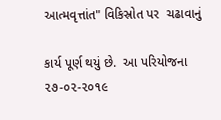આત્મવૃત્તાંત" વિકિસ્રોત પર  ચઢાવાનું

કાર્ય પૂર્ણ થયું છે.  આ પરિયોજના ૨૭-૦૨-૨૦૧૯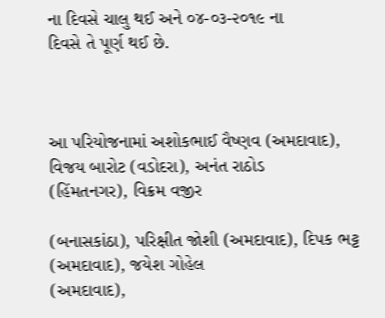ના દિવસે ચાલુ થઈ અને ૦૪-૦૩-૨૦૧૯ ના
દિવસે તે પૂર્ણ થઈ છે.



આ પરિયોજનામાં અશોકભાઈ વૈષ્ણવ (અમદાવાદ), વિજય બારોટ (વડોદરા), અનંત રાઠોડ
(હિંમતનગર), વિક્રમ વજીર

(બનાસકાંઠા), પરિક્ષીત જોશી (અમદાવાદ), દિપક ભટ્ટ (અમદાવાદ), જયેશ ગોહેલ
(અમદાવાદ),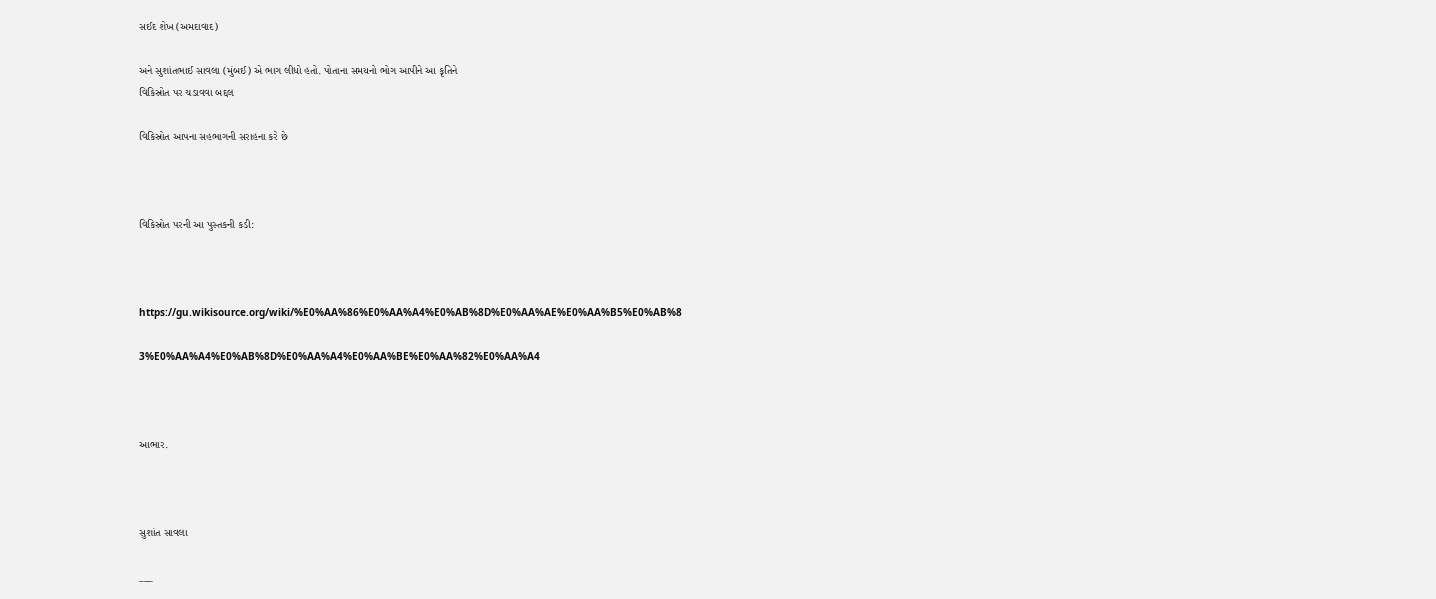સઈદ શેખ (અમદાવાદ)

અને સુશાંતભાઈ સાવલા (મુંબઈ) એ ભાગ લીધો હતો. પોતાના સમયનો ભોગ આપીને આ કૃતિને
વિકિસ્રોત પર ચડાવવા બદ્દલ

વિકિસ્રોત આપના સહભાગની સરાહના કરે છે



વિકિસ્રોત પરની આ પુસ્તકની કડી:



https://gu.wikisource.org/wiki/%E0%AA%86%E0%AA%A4%E0%AB%8D%E0%AA%AE%E0%AA%B5%E0%AB%8

3%E0%AA%A4%E0%AB%8D%E0%AA%A4%E0%AA%BE%E0%AA%82%E0%AA%A4



આભાર.



સુશાંત સાવલા

___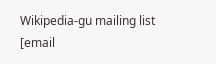Wikipedia-gu mailing list
[email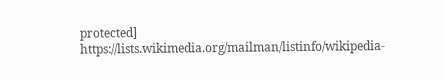protected]
https://lists.wikimedia.org/mailman/listinfo/wikipedia-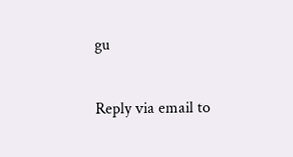gu

Reply via email to